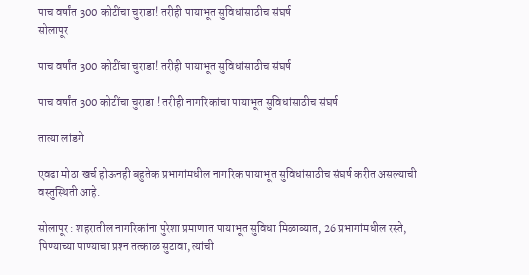पाच वर्षांत 300 कोटींचा चुराडा! तरीही पायाभूत सुविधांसाठीच संघर्ष
सोलापूर

पाच वर्षांत 300 कोटींचा चुराडा! तरीही पायाभूत सुविधांसाठीच संघर्ष

पाच वर्षांत 300 कोटींचा चुराडा ! तरीही नागरिकांचा पायाभूत सुविधांसाठीच संघर्ष

तात्या लांडगे

एवढा मोठा खर्च होऊनही बहुतेक प्रभागांमधील नागरिक पायाभूत सुविधांसाठीच संघर्ष करीत असल्याची वस्तुस्थिती आहे.

सोलापूर : शहरातील नागरिकांना पुरेशा प्रमाणात पायाभूत सुविधा मिळाव्यात, 26 प्रभागांमधील रस्ते, पिण्याच्या पाण्याचा प्रश्‍न तत्काळ सुटावा, त्यांची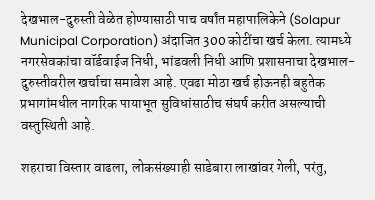देखभाल-दुरुस्ती वेळेत होण्यासाठी पाच वर्षांत महापालिकेने (Solapur Municipal Corporation) अंदाजित 300 कोटींचा खर्च केला. त्यामध्ये नगरसेवकांचा वॉर्डवाईज निधी, भांडवली निधी आणि प्रशासनाचा देखभाल-दुरुस्तीवरील खर्चाचा समावेश आहे. एवढा मोठा खर्च होऊनही बहुतेक प्रभागांमधील नागरिक पायाभूत सुविधांसाठीच संघर्ष करीत असल्याची वस्तुस्थिती आहे.

शहराचा विस्तार वाढला, लोकसंख्याही साडेबारा लाखांवर गेली, परंतु,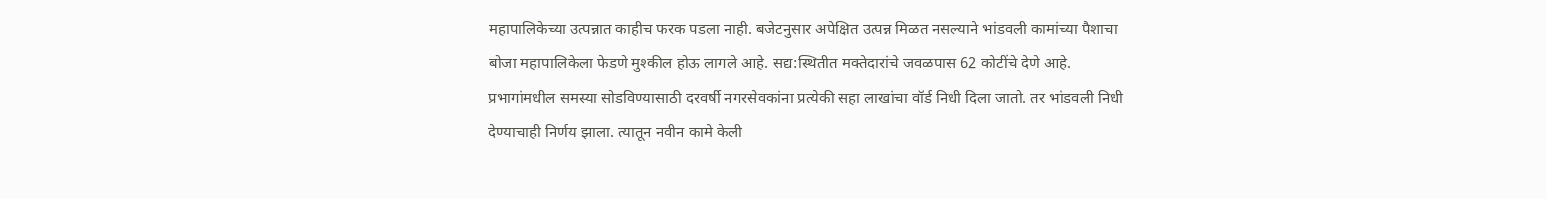महापालिकेच्या उत्पन्नात काहीच फरक पडला नाही. बजेटनुसार अपेक्षित उत्पन्न मिळत नसल्याने भांडवली कामांच्या पैशाचा बोजा महापालिकेला फेडणे मुश्‍कील होऊ लागले आहे. सद्य:स्थितीत मक्‍तेदारांचे जवळपास 62 कोटींचे देणे आहे. प्रभागांमधील समस्या सोडविण्यासाठी दरवर्षी नगरसेवकांना प्रत्येकी सहा लाखांचा वॉर्ड निधी दिला जातो. तर भांडवली निधी देण्याचाही निर्णय झाला. त्यातून नवीन कामे केली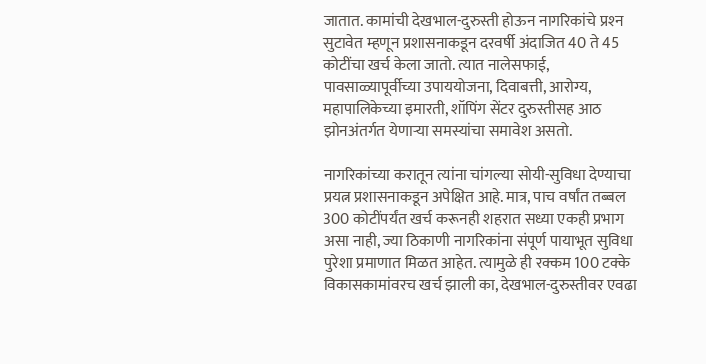जातात. कामांची देखभाल-दुरुस्ती होऊन नागरिकांचे प्रश्‍न सुटावेत म्हणून प्रशासनाकडून दरवर्षी अंदाजित 40 ते 45 कोटींचा खर्च केला जातो. त्यात नालेसफाई, पावसाळ्यापूर्वीच्या उपाययोजना, दिवाबत्ती, आरोग्य, महापालिकेच्या इमारती, शॉपिंग सेंटर दुरुस्तीसह आठ झोनअंतर्गत येणाऱ्या समस्यांचा समावेश असतो.

नागरिकांच्या करातून त्यांना चांगल्या सोयी-सुविधा देण्याचा प्रयत्न प्रशासनाकडून अपेक्षित आहे. मात्र, पाच वर्षांत तब्बल 300 कोटींपर्यंत खर्च करूनही शहरात सध्या एकही प्रभाग असा नाही, ज्या ठिकाणी नागरिकांना संपूर्ण पायाभूत सुविधा पुरेशा प्रमाणात मिळत आहेत. त्यामुळे ही रक्कम 100 टक्‍के विकासकामांवरच खर्च झाली का, देखभाल-दुरुस्तीवर एवढा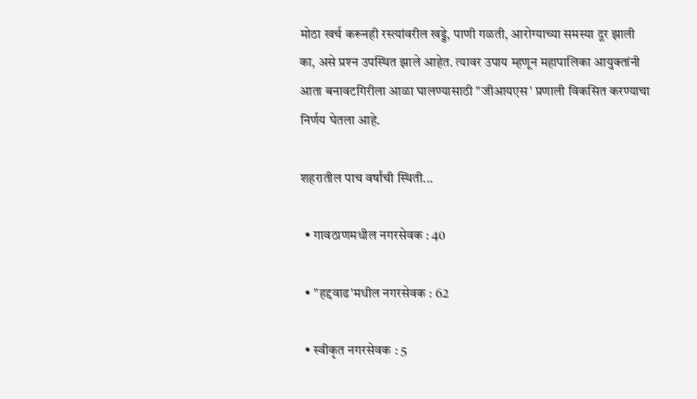मोठा खर्च करूनही रस्त्यांवरील खड्डे, पाणी गळती, आरोग्याच्या समस्या दूर झाली का, असे प्रश्‍न उपस्थित झाले आहेत. त्यावर उपाय म्हणून महापालिका आयुक्‍तांनी आता बनावटगिरीला आळा घालण्यासाठी "जीआयएस' प्रणाली विकसित करण्याचा निर्णय घेतला आहे.

शहरातील पाच वर्षांची स्थिती...

  • गावठाणमधील नगरसेवक : 40

  • "हद्दवाढ'मधील नगरसेवक : 62

  • स्वीकृत नगरसेवक : 5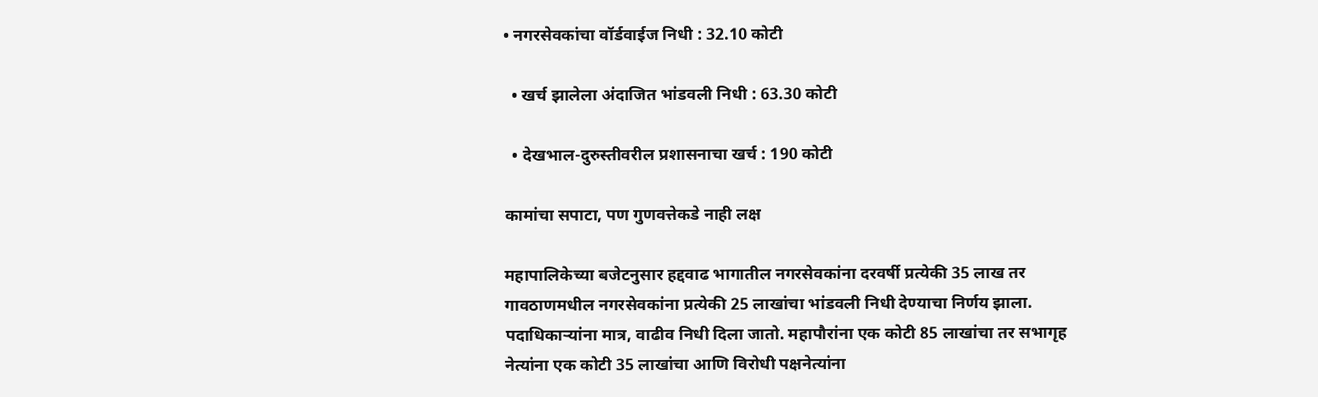• नगरसेवकांचा वॉर्डवाईज निधी : 32.10 कोटी

  • खर्च झालेला अंदाजित भांडवली निधी : 63.30 कोटी

  • देखभाल-दुरुस्तीवरील प्रशासनाचा खर्च : 190 कोटी

कामांचा सपाटा, पण गुणवत्तेकडे नाही लक्ष

महापालिकेच्या बजेटनुसार हद्दवाढ भागातील नगरसेवकांना दरवर्षी प्रत्येकी 35 लाख तर गावठाणमधील नगरसेवकांना प्रत्येकी 25 लाखांचा भांडवली निधी देण्याचा निर्णय झाला. पदाधिकाऱ्यांना मात्र, वाढीव निधी दिला जातो. महापौरांना एक कोटी 85 लाखांचा तर सभागृह नेत्यांना एक कोटी 35 लाखांचा आणि विरोधी पक्षनेत्यांना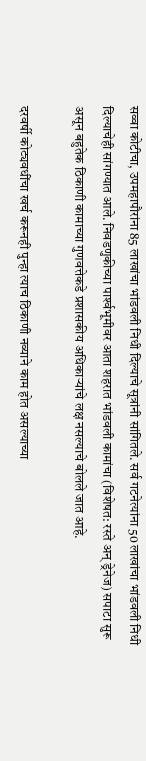सव्वा कोटीचा, उपमहापौरांना 85 लाखांचा भांडवली निधी दिल्याचे सूत्रांनी सांगितले. सर्व गटनेत्यांना 50 लाखांचा भांडवली निधी दिल्याचेही सांगण्यात आले. निवडणुकीच्या पार्श्‍वभूमीवर आता शहरात भांडवली कामांचा (विशेषत: रस्ते अन्‌ ड्रेनेज) सपाटा सुरू असून बहुतेक ठिकाणी कामाच्या गुणवत्तेकडे प्रशासकीय अधिकाऱ्यांचे लक्ष नसल्याचे बोलले जात आहे.

दरवर्षी कोट्यवधींचा खर्च करूनही पुन्हा त्याच ठिकाणी नव्याने काम होत असल्याच्या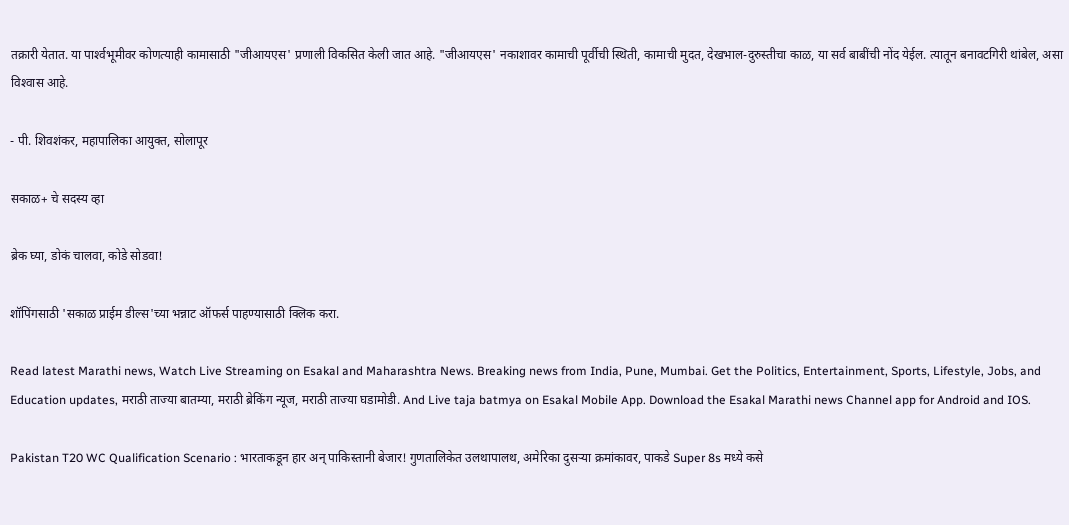तक्रारी येतात. या पार्श्‍वभूमीवर कोणत्याही कामासाठी "जीआयएस' प्रणाली विकसित केली जात आहे. "जीआयएस' नकाशावर कामाची पूर्वीची स्थिती, कामाची मुदत, देखभाल-दुरुस्तीचा काळ, या सर्व बाबींची नोंद येईल. त्यातून बनावटगिरी थांबेल, असा विश्‍वास आहे.

- पी. शिवशंकर, महापालिका आयुक्‍त, सोलापूर

सकाळ+ चे सदस्य व्हा

ब्रेक घ्या, डोकं चालवा, कोडे सोडवा!

शॉपिंगसाठी 'सकाळ प्राईम डील्स'च्या भन्नाट ऑफर्स पाहण्यासाठी क्लिक करा.

Read latest Marathi news, Watch Live Streaming on Esakal and Maharashtra News. Breaking news from India, Pune, Mumbai. Get the Politics, Entertainment, Sports, Lifestyle, Jobs, and Education updates, मराठी ताज्या बातम्या, मराठी ब्रेकिंग न्यूज, मराठी ताज्या घडामोडी. And Live taja batmya on Esakal Mobile App. Download the Esakal Marathi news Channel app for Android and IOS.

Pakistan T20 WC Qualification Scenario : भारताकडून हार अन् पाकिस्तानी बेजार! गुणतालिकेत उलथापालथ, अमेरिका दुसऱ्या क्रमांकावर, पाकडे Super 8s मध्ये कसे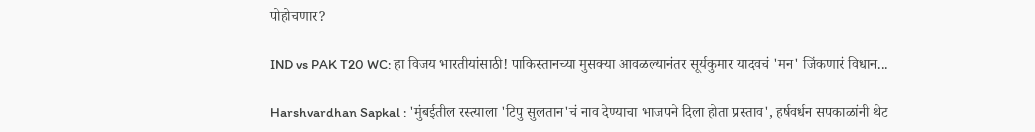पोहोचणार?

IND vs PAK T20 WC: हा विजय भारतीयांसाठी! पाकिस्तानच्या मुसक्या आवळल्यानंतर सूर्यकुमार यादवचं 'मन' जिंकणारं विधान...

Harshvardhan Sapkal : 'मुंबईतील रस्त्याला 'टिपु सुलतान'चं नाव देण्याचा भाजपने दिला होता प्रस्ताव', हर्षवर्धन सपकाळांनी थेट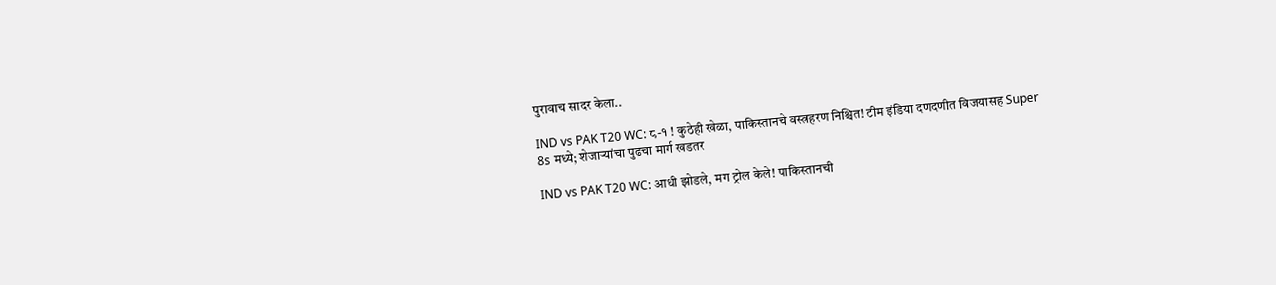पुरावाच सादर केला..

IND vs PAK T20 WC: ८-१ ! कुठेही खेळा, पाकिस्तानचे वस्त्रहरण निश्चित! टीम इंडिया दणदणीत विजयासह Super 8s मध्ये; शेजाऱ्यांचा पुढचा मार्ग खडतर

IND vs PAK T20 WC: आधी झोडले, मग ट्रोल केले! पाकिस्तानची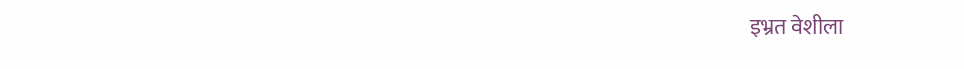इभ्रत वेशीला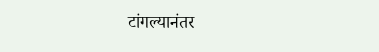टांगल्यानंतर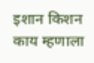इशान किशन काय म्हणाला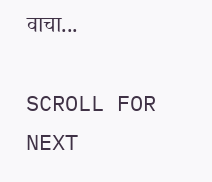वाचा...

SCROLL FOR NEXT